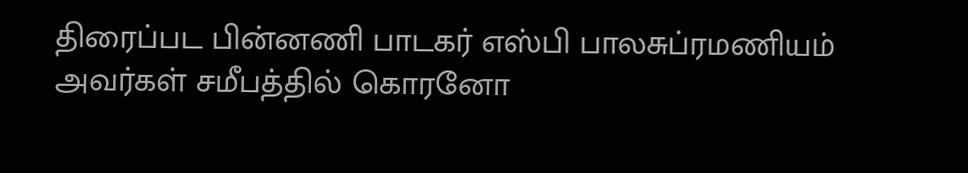திரைப்பட பின்னணி பாடகர் எஸ்பி பாலசுப்ரமணியம் அவர்கள் சமீபத்தில் கொரனோ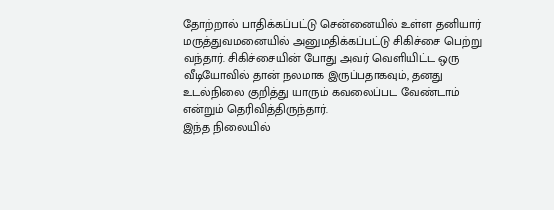தோற்றால் பாதிக்கப்பட்டு சென்னையில் உள்ள தனியார் மருத்துவமனையில் அனுமதிக்கப்பட்டு சிகிச்சை பெற்று வந்தார். சிகிச்சையின் போது அவர் வெளியிட்ட ஒரு வீடியோவில் தான் நலமாக இருப்பதாகவும், தனது உடல்நிலை குறித்து யாரும் கவலைப்பட வேண்டாம் என்றும் தெரிவித்திருந்தார்.
இந்த நிலையில்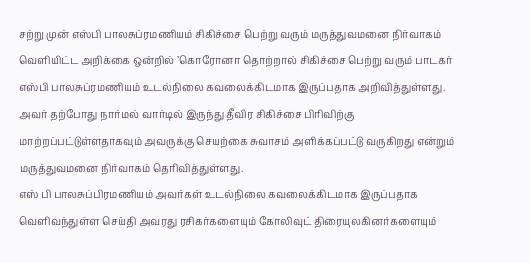சற்று முன் எஸ்பி பாலசுப்ரமணியம் சிகிச்சை பெற்று வரும் மருத்துவமனை நிர்வாகம் வெளியிட்ட அறிக்கை ஒன்றில் ’கொரோனா தொற்றால் சிகிச்சை பெற்று வரும் பாடகர் எஸ்பி பாலசுப்ரமணியம் உடல்நிலை கவலைக்கிடமாக இருப்பதாக அறிவித்துள்ளது. அவர் தற்போது நார்மல் வார்டில் இருந்து தீவிர சிகிச்சை பிரிவிற்கு மாற்றப்பட்டுள்ளதாகவும் அவருக்கு செயற்கை சுவாசம் அளிக்கப்பட்டு வருகிறது என்றும் மருத்துவமனை நிர்வாகம் தெரிவித்துள்ளது.
எஸ் பி பாலசுப்பிரமணியம் அவர்கள் உடல்நிலை கவலைக்கிடமாக இருப்பதாக வெளிவந்துள்ள செய்தி அவரது ரசிகர்களையும் கோலிவுட் திரையுலகினர்களையும்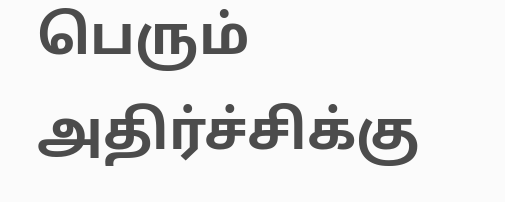பெரும் அதிர்ச்சிக்கு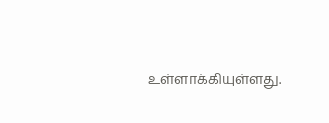உள்ளாக்கியுள்ளது.